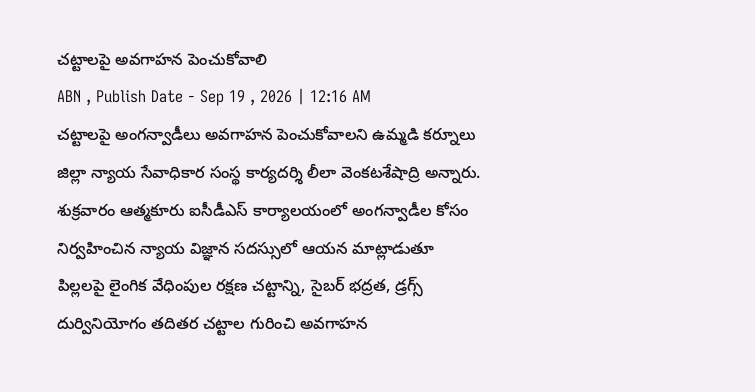చట్టాలపై అవగాహన పెంచుకోవాలి
ABN , Publish Date - Sep 19 , 2026 | 12:16 AM
చట్టాలపై అంగన్వాడీలు అవగాహన పెంచుకోవాలని ఉమ్మడి కర్నూలు జిల్లా న్యాయ సేవాధికార సంస్థ కార్యదర్శి లీలా వెంకటశేషాద్రి అన్నారు. శుక్రవారం ఆత్మకూరు ఐసీడీఎస్ కార్యాలయంలో అంగన్వాడీల కోసం నిర్వహించిన న్యాయ విజ్ఞాన సదస్సులో ఆయన మాట్లాడుతూ పిల్లలపై లైంగిక వేధింపుల రక్షణ చట్టాన్ని, సైబర్ భద్రత, డ్రగ్స్ దుర్వినియోగం తదితర చట్టాల గురించి అవగాహన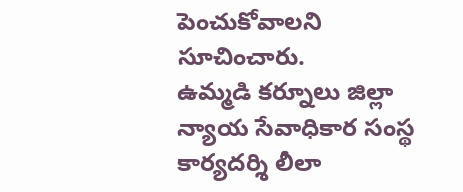పెంచుకోవాలని సూచించారు.
ఉమ్మడి కర్నూలు జిల్లా న్యాయ సేవాధికార సంస్థ కార్యదర్శి లీలా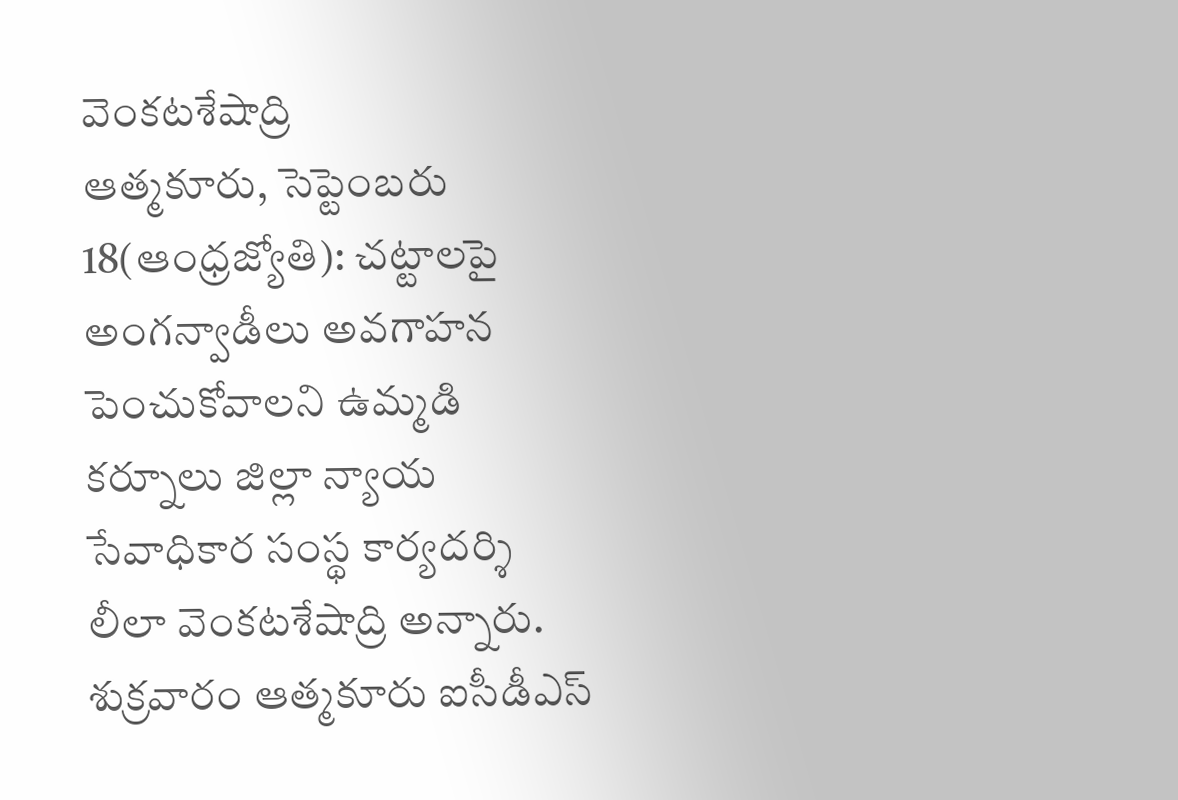వెంకటశేషాద్రి
ఆత్మకూరు, సెప్టెంబరు 18(ఆంధ్రజ్యోతి): చట్టాలపై అంగన్వాడీలు అవగాహన పెంచుకోవాలని ఉమ్మడి కర్నూలు జిల్లా న్యాయ సేవాధికార సంస్థ కార్యదర్శి లీలా వెంకటశేషాద్రి అన్నారు. శుక్రవారం ఆత్మకూరు ఐసీడీఎస్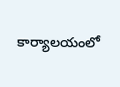కార్యాలయంలో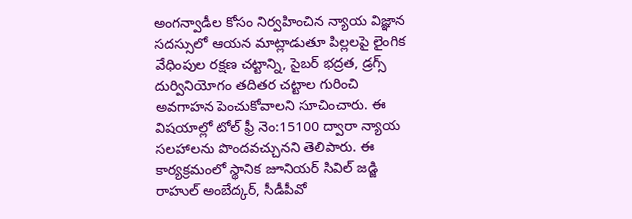అంగన్వాడీల కోసం నిర్వహించిన న్యాయ విజ్ఞాన సదస్సులో ఆయన మాట్లాడుతూ పిల్లలపై లైంగిక వేధింపుల రక్షణ చట్టాన్ని, సైబర్ భద్రత, డ్రగ్స్ దుర్వినియోగం తదితర చట్టాల గురించి అవగాహన పెంచుకోవాలని సూచించారు. ఈ విషయాల్లో టోల్ ఫ్రీ నెం:15100 ద్వారా న్యాయ సలహాలను పొందవచ్చునని తెలిపారు. ఈ కార్యక్రమంలో స్థానిక జూనియర్ సివిల్ జడ్జి రాహుల్ అంబేద్కర్, సీడీపీవో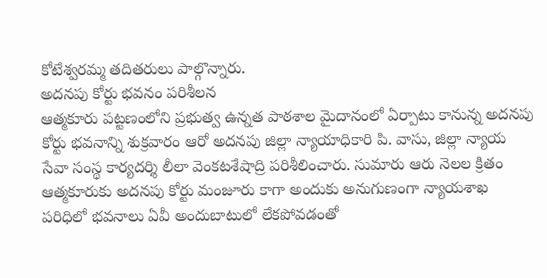కోటేశ్వరమ్మ తదితరులు పాల్గొన్నారు.
అదనపు కోర్టు భవనం పరిశీలన
ఆత్మకూరు పట్టణంలోని ప్రభుత్వ ఉన్నత పాఠశాల మైదానంలో ఏర్పాటు కానున్న అదనపు కోర్టు భవనాన్ని శుక్రవారం ఆరో అదనపు జిల్లా న్యాయాధికారి పి. వాసు, జిల్లా న్యాయ సేవా సంస్థ కార్యదర్శి లీలా వెంకటశేషాద్రి పరిశీలించారు. సుమారు ఆరు నెలల క్రితం ఆత్మకూరుకు అదనపు కోర్టు మంజూరు కాగా అందుకు అనుగుణంగా న్యాయశాఖ పరిధిలో భవనాలు ఏవీ అందుబాటులో లేకపోవడంతో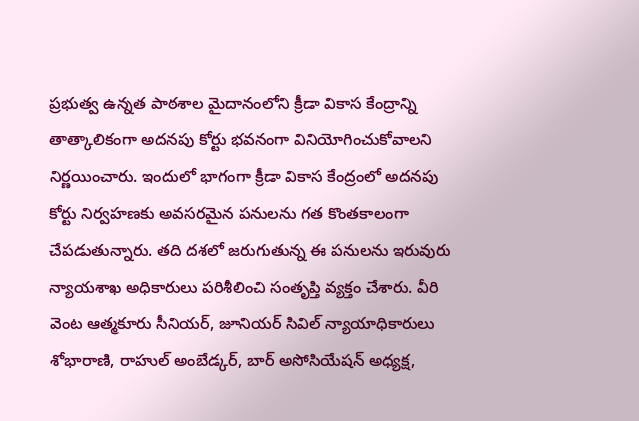ప్రభుత్వ ఉన్నత పాఠశాల మైదానంలోని క్రీడా వికాస కేంద్రాన్ని తాత్కాలికంగా అదనపు కోర్టు భవనంగా వినియోగించుకోవాలని నిర్ణయించారు. ఇందులో భాగంగా క్రీడా వికాస కేంద్రంలో అదనపు కోర్టు నిర్వహణకు అవసరమైన పనులను గత కొంతకాలంగా చేపడుతున్నారు. తది దశలో జరుగుతున్న ఈ పనులను ఇరువురు న్యాయశాఖ అధికారులు పరిశీలించి సంతృప్తి వ్యక్తం చేశారు. వీరి వెంట ఆత్మకూరు సీనియర్, జూనియర్ సివిల్ న్యాయాధికారులు శోభారాణి, రాహుల్ అంబేడ్కర్, బార్ అసోసియేషన్ అధ్యక్ష,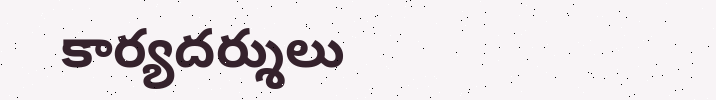కార్యదర్శులు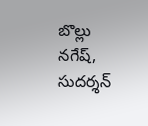బొల్లు నగేష్, సుదర్శన్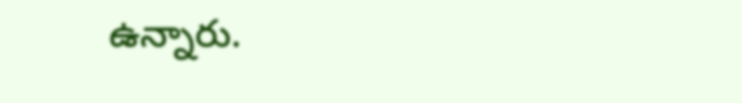ఉన్నారు.